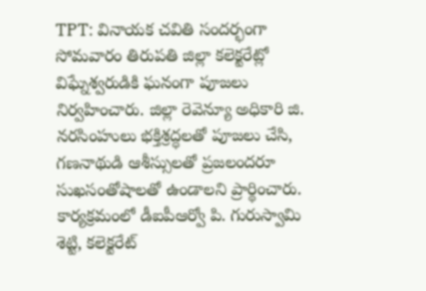TPT: వినాయక చవితి సందర్భంగా సోమవారం తిరుపతి జిల్లా కలెక్టరేట్లో విఘ్నేశ్వరుడికి ఘనంగా పూజలు నిర్వహించారు. జిల్లా రెవెన్యూ అధికారి జి. నరసింహులు భక్తిశ్రద్ధలతో పూజలు చేసి, గణనాథుడి ఆశీస్సులతో ప్రజలందరూ సుఖసంతోషాలతో ఉండాలని ప్రార్థించారు. కార్యక్రమంలో డీఐపీఆర్వో పి. గురుస్వామి శెట్టి, కలెక్టరేట్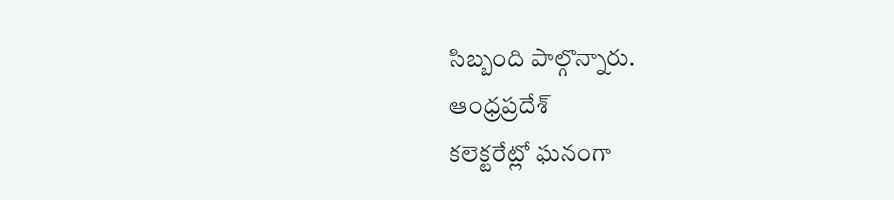సిబ్బంది పాల్గొన్నారు.
ఆంధ్రప్రదేశ్
కలెక్టరేట్లో ఘనంగా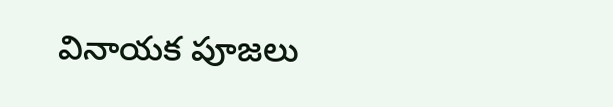వినాయక పూజలు